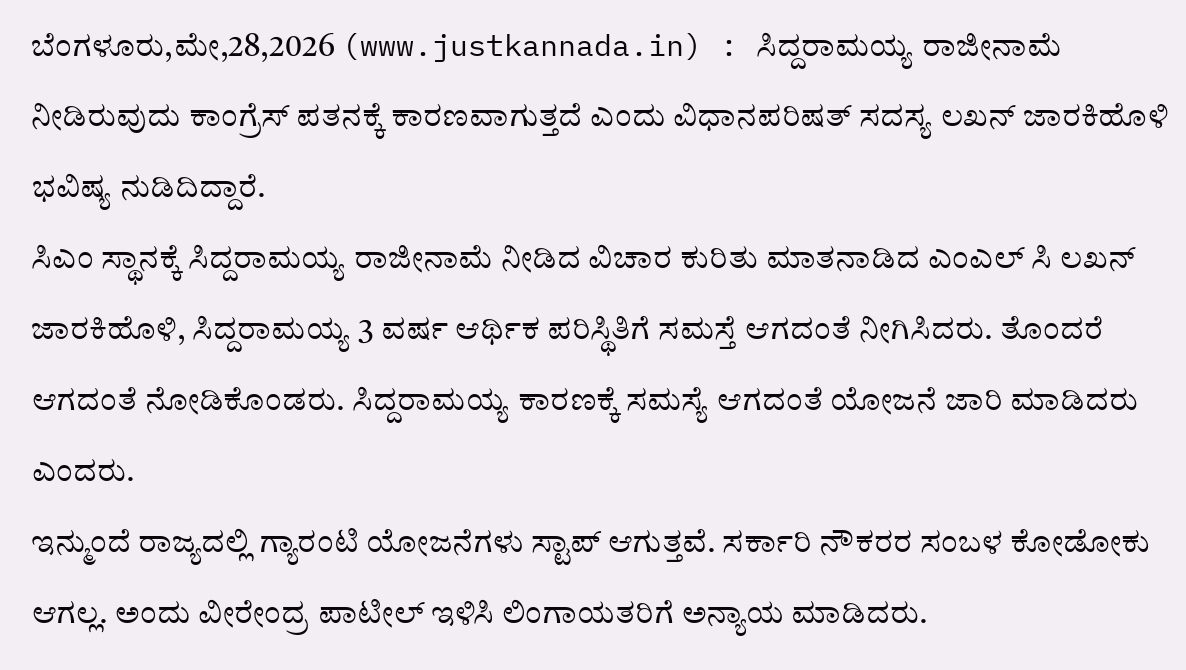ಬೆಂಗಳೂರು,ಮೇ,28,2026 (www.justkannada.in) : ಸಿದ್ದರಾಮಯ್ಯ ರಾಜೀನಾಮೆ ನೀಡಿರುವುದು ಕಾಂಗ್ರೆಸ್ ಪತನಕ್ಕೆ ಕಾರಣವಾಗುತ್ತದೆ ಎಂದು ವಿಧಾನಪರಿಷತ್ ಸದಸ್ಯ ಲಖನ್ ಜಾರಕಿಹೊಳಿ ಭವಿಷ್ಯ ನುಡಿದಿದ್ದಾರೆ.
ಸಿಎಂ ಸ್ಥಾನಕ್ಕೆ ಸಿದ್ದರಾಮಯ್ಯ ರಾಜೀನಾಮೆ ನೀಡಿದ ವಿಚಾರ ಕುರಿತು ಮಾತನಾಡಿದ ಎಂಎಲ್ ಸಿ ಲಖನ್ ಜಾರಕಿಹೊಳಿ, ಸಿದ್ದರಾಮಯ್ಯ 3 ವರ್ಷ ಆರ್ಥಿಕ ಪರಿಸ್ಥಿತಿಗೆ ಸಮಸ್ತೆ ಆಗದಂತೆ ನೀಗಿಸಿದರು. ತೊಂದರೆ ಆಗದಂತೆ ನೋಡಿಕೊಂಡರು. ಸಿದ್ದರಾಮಯ್ಯ ಕಾರಣಕ್ಕೆ ಸಮಸ್ಯೆ ಆಗದಂತೆ ಯೋಜನೆ ಜಾರಿ ಮಾಡಿದರು ಎಂದರು.
ಇನ್ಮುಂದೆ ರಾಜ್ಯದಲ್ಲಿ ಗ್ಯಾರಂಟಿ ಯೋಜನೆಗಳು ಸ್ಟಾಪ್ ಆಗುತ್ತವೆ. ಸರ್ಕಾರಿ ನೌಕರರ ಸಂಬಳ ಕೋಡೋಕು ಆಗಲ್ಲ. ಅಂದು ವೀರೇಂದ್ರ ಪಾಟೀಲ್ ಇಳಿಸಿ ಲಿಂಗಾಯತರಿಗೆ ಅನ್ಯಾಯ ಮಾಡಿದರು.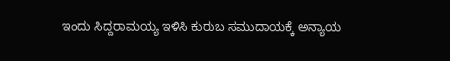ಇಂದು ಸಿದ್ದರಾಮಯ್ಯ ಇಳಿಸಿ ಕುರುಬ ಸಮುದಾಯಕ್ಕೆ ಅನ್ಯಾಯ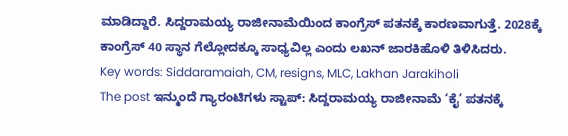ಮಾಡಿದ್ದಾರೆ. ಸಿದ್ದರಾಮಯ್ಯ ರಾಜೀನಾಮೆಯಿಂದ ಕಾಂಗ್ರೆಸ್ ಪತನಕ್ಕೆ ಕಾರಣವಾಗುತ್ತೆ. 2028ಕ್ಕೆ ಕಾಂಗ್ರೆಸ್ 40 ಸ್ಥಾನ ಗೆಲ್ಲೋದಕ್ಕೂ ಸಾಧ್ಯವಿಲ್ಲ ಎಂದು ಲಖನ್ ಜಾರಕಿಹೊಳಿ ತಿಳಿಸಿದರು.
Key words: Siddaramaiah, CM, resigns, MLC, Lakhan Jarakiholi
The post ಇನ್ಮುಂದೆ ಗ್ಯಾರಂಟಿಗಳು ಸ್ಟಾಪ್: ಸಿದ್ದರಾಮಯ್ಯ ರಾಜೀನಾಮೆ ‘ಕೈ’ ಪತನಕ್ಕೆ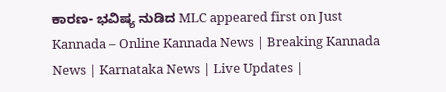ಕಾರಣ- ಭವಿಷ್ಯ ನುಡಿದ MLC appeared first on Just Kannada – Online Kannada News | Breaking Kannada News | Karnataka News | Live Updates |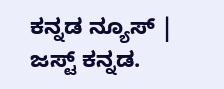ಕನ್ನಡ ನ್ಯೂಸ್ | ಜಸ್ಟ್ ಕನ್ನಡ.